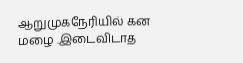ஆறுமுகநேரியில் கன மழை .இடைவிடாத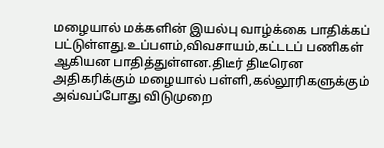மழையால் மக்களின் இயல்பு வாழ்க்கை பாதிக்கப் பட்டுள்ளது.உப்பளம்,விவசாயம்,கட்டடப் பணிகள் ஆகியன பாதித்துள்ளன.திடீர் திடீரென அதிகரிக்கும் மழையால் பள்ளி,கல்லூரிகளுக்கும் அவ்வப்போது விடுமுறை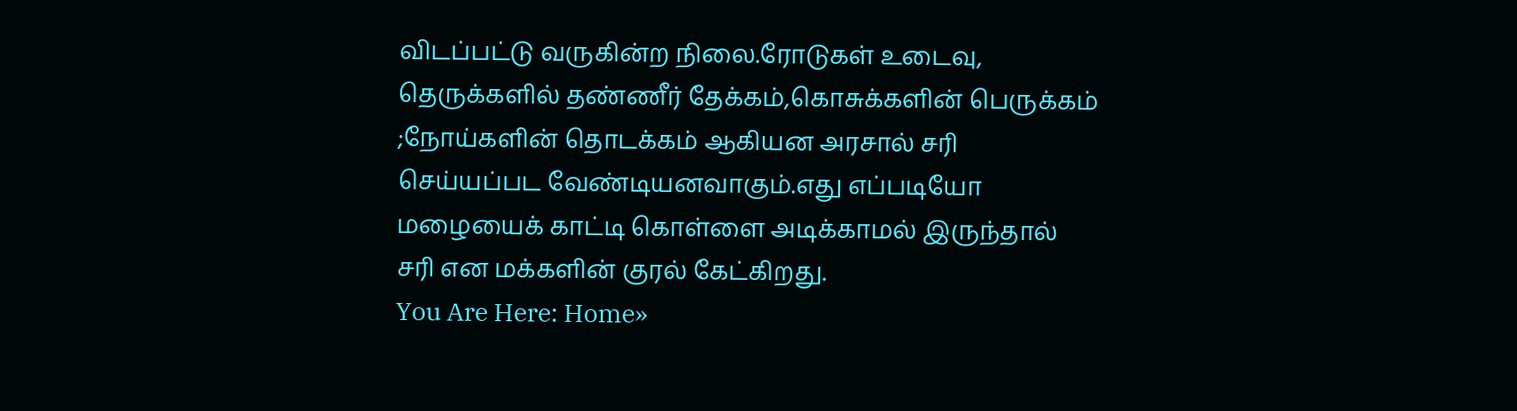விடப்பட்டு வருகின்ற நிலை.ரோடுகள் உடைவு, தெருக்களில் தண்ணீர் தேக்கம்,கொசுக்களின் பெருக்கம் ;நோய்களின் தொடக்கம் ஆகியன அரசால் சரி செய்யப்பட வேண்டியனவாகும்.எது எப்படியோ மழையைக் காட்டி கொள்ளை அடிக்காமல் இருந்தால் சரி என மக்களின் குரல் கேட்கிறது.
You Are Here: Home»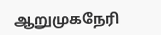ஆறுமுகநேரி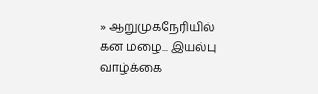» ஆறுமுகநேரியில் கன மழை... இயல்பு வாழ்க்கை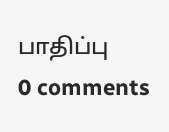பாதிப்பு
0 comments